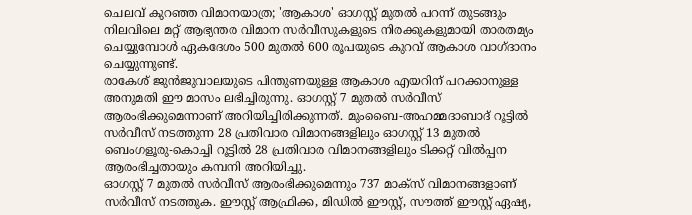ചെലവ് കുറഞ്ഞ വിമാനയാത്ര; 'ആകാശ' ഓഗസ്റ്റ് മുതൽ പറന്ന് തുടങ്ങും
നിലവിലെ മറ്റ് ആഭ്യന്തര വിമാന സർവീസുകളുടെ നിരക്കുകളുമായി താരതമ്യം ചെയ്യുമ്പോൾ ഏകദേശം 500 മുതൽ 600 രൂപയുടെ കുറവ് ആകാശ വാഗ്ദാനം ചെയ്യുന്നുണ്ട്.
രാകേശ് ജുൻജുവാലയുടെ പിന്തുണയുള്ള ആകാശ എയറിന് പറക്കാനുള്ള അനുമതി ഈ മാസം ലഭിച്ചിരുന്നു. ഓഗസ്റ്റ് 7 മുതൽ സർവീസ് ആരംഭിക്കുമെന്നാണ് അറിയിച്ചിരിക്കുന്നത്. മുംബൈ-അഹമ്മദാബാദ് റൂട്ടിൽ സർവീസ് നടത്തുന്ന 28 പ്രതിവാര വിമാനങ്ങളിലും ഓഗസ്റ്റ് 13 മുതൽ ബെംഗളൂരു-കൊച്ചി റൂട്ടിൽ 28 പ്രതിവാര വിമാനങ്ങളിലും ടിക്കറ്റ് വിൽപ്പന ആരംഭിച്ചതായും കമ്പനി അറിയിച്ചു.
ഓഗസ്റ്റ് 7 മുതൽ സർവീസ് ആരംഭിക്കുമെന്നും 737 മാക്സ് വിമാനങ്ങളാണ് സർവീസ് നടത്തുക. ഈസ്റ്റ് ആഫ്രിക്ക, മിഡിൽ ഈസ്റ്റ്, സൗത്ത് ഈസ്റ്റ് ഏഷ്യ,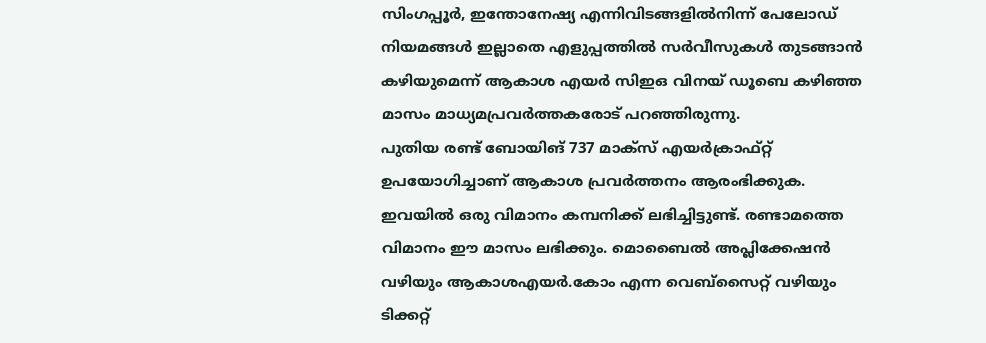സിംഗപ്പൂർ, ഇന്തോനേഷ്യ എന്നിവിടങ്ങളിൽനിന്ന് പേലോഡ് നിയമങ്ങൾ ഇല്ലാതെ എളുപ്പത്തിൽ സർവീസുകൾ തുടങ്ങാൻ കഴിയുമെന്ന് ആകാശ എയർ സിഇഒ വിനയ് ഡൂബെ കഴിഞ്ഞ മാസം മാധ്യമപ്രവർത്തകരോട് പറഞ്ഞിരുന്നു.
പുതിയ രണ്ട് ബോയിങ് 737 മാക്സ് എയർക്രാഫ്റ്റ് ഉപയോഗിച്ചാണ് ആകാശ പ്രവർത്തനം ആരംഭിക്കുക. ഇവയിൽ ഒരു വിമാനം കമ്പനിക്ക് ലഭിച്ചിട്ടുണ്ട്. രണ്ടാമത്തെ വിമാനം ഈ മാസം ലഭിക്കും. മൊബൈൽ അപ്ലിക്കേഷൻ വഴിയും ആകാശഎയർ.കോം എന്ന വെബ്സൈറ്റ് വഴിയും ടിക്കറ്റ്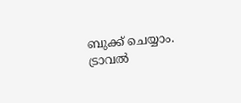ബുക്ക് ചെയ്യാം. ട്രാവൽ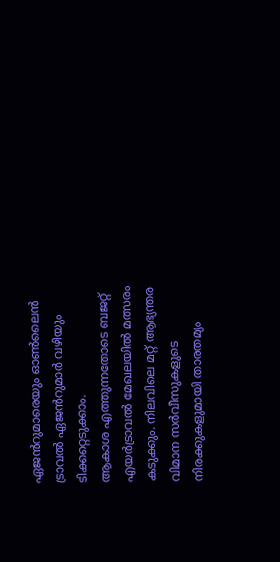ഏജൻറുമാരെയും ഓൺലൈൻ ട്രാവൽ ഏജൻറുമാർ വഴിയും ടിക്കറ്റെടുക്കാം.
ആകാശ എത്തുന്നതോടെ ബജറ്റ് എയർട്രാവൽ മേഖലയിൽ മത്സരം കടുക്കും. നിലവിലെ മറ്റ് ആഭ്യന്തര വിമാന സർവീസുകളുടെ നിരക്കുകളുമായി താരതമ്യം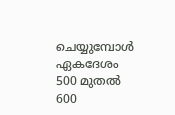ചെയ്യുമ്പോൾ ഏകദേശം 500 മുതൽ 600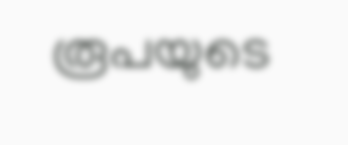രൂപയുടെ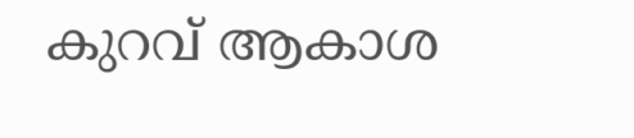കുറവ് ആകാശ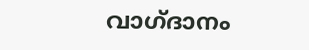വാഗ്ദാനം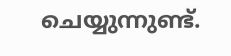ചെയ്യുന്നുണ്ട്.